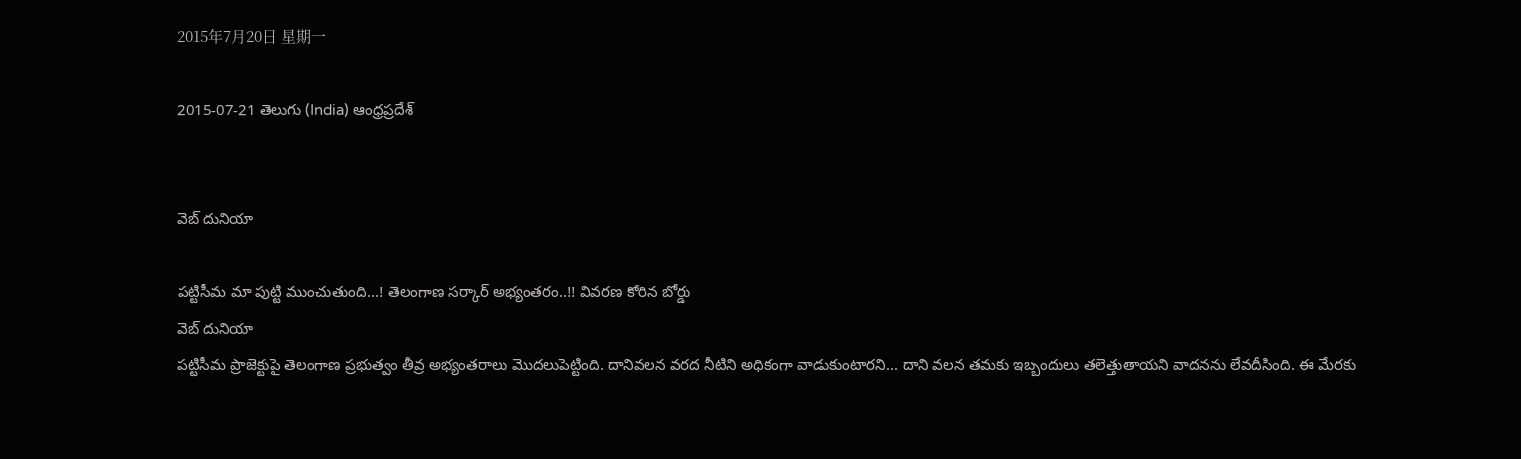2015年7月20日 星期一

2015-07-21 తెలుగు (India) ఆంధ్రప్రదేశ్


వెబ్ దునియా

పట్టిసీమ మా పుట్టి ముంచుతుంది...! తెలంగాణ సర్కార్ అభ్యంతరం..!! వివరణ కోరిన బోర్డు
వెబ్ దునియా
పట్టిసీమ ప్రాజెక్టుపై తెలంగాణ ప్రభుత్వం తీవ్ర అభ్యంతరాలు మొదలుపెట్టింది. దానివలన వరద నీటిని అధికంగా వాడుకుంటారని... దాని వలన తమకు ఇబ్బందులు తలెత్తుతాయని వాదనను లేవదీసింది. ఈ మేరకు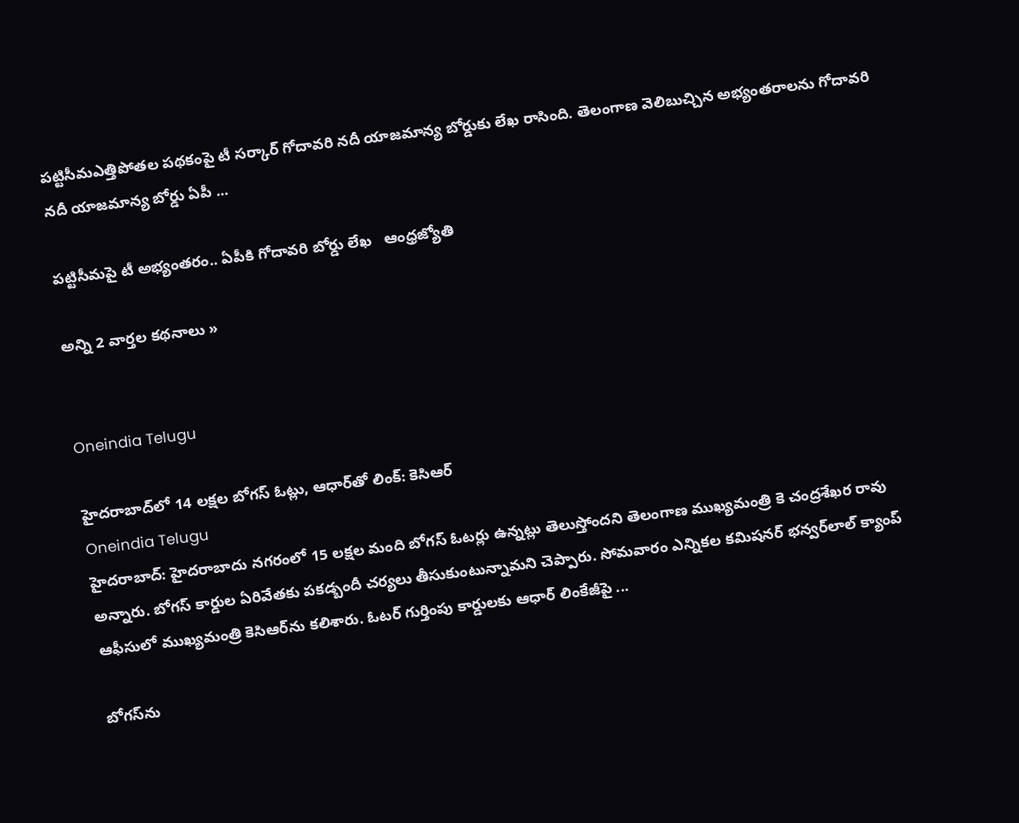పట్టిసీమఎత్తిపోతల పథకంపై టీ సర్కార్‌ గోదావరి నదీ యాజమాన్య బోర్డుకు లేఖ రాసింది. తెలంగాణ వెలిబుచ్చిన అభ్యంతరాలను గోదావరి నదీ యాజమాన్య బోర్డు ఏపీ ...

పట్టిసీమపై టీ అభ్యంతరం.. ఏపీకి గోదావరి బోర్డు లేఖ   ఆంధ్రజ్యోతి

అన్ని 2 వార్తల కథనాలు »


Oneindia Telugu

హైదరాబాద్‌లో 14 లక్షల బోగస్ ఓట్లు, ఆధార్‌తో లింక్: కెసిఆర్
Oneindia Telugu
హైదరాబాద్: హైదరాబాదు నగరంలో 15 లక్షల మంది బోగస్ ఓటర్లు ఉన్నట్లు తెలుస్తోందని తెలంగాణ ముఖ్యమంత్రి కె చంద్రశేఖర రావు అన్నారు. బోగస్ కార్డుల ఏరివేతకు పకడ్బందీ చర్యలు తీసుకుంటున్నామని చెప్పారు. సోమవారం ఎన్నికల కమిషనర్ భన్వర్‌లాల్ క్యాంప్ ఆఫీసులో ముఖ్యమంత్రి కెసిఆర్‌ను కలిశారు. ఓటర్ గుర్తింపు కార్డులకు ఆధార్ లింకేజీపై ...

బోగస్‌ను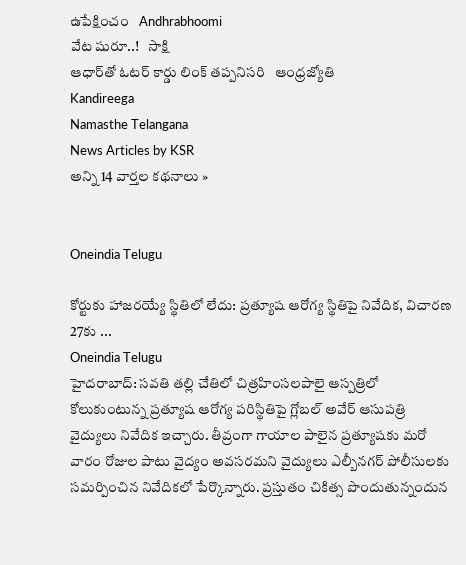ఉపేక్షించం   Andhrabhoomi
వేట షురూ..!   సాక్షి
ఆధార్‌తో ఓటర్ కార్డు లింక్ తప్పనిసరి   ఆంధ్రజ్యోతి
Kandireega
Namasthe Telangana
News Articles by KSR
అన్ని 14 వార్తల కథనాలు »


Oneindia Telugu

కోర్టుకు హాజరయ్యే స్థితిలో లేదు: ప్రత్యూష ఆరోగ్య స్థితిపై నివేదిక, విచారణ 27కు ...
Oneindia Telugu
హైదరాబాద్‌: సవతి తల్లి చేతిలో చిత్రహింసలపాలై ఆస్పత్రిలో కోలుకుంటున్న ప్రత్యూష ఆరోగ్య పరిస్థితిపై గ్లోబల్‌ అవేర్‌ ఆసుపత్రి వైద్యులు నివేదిక ఇచ్చారు. తీవ్రంగా గాయాల పాలైన ప్రత్యూషకు మరో వారం రోజుల పాటు వైద్యం అవసరమని వైద్యులు ఎల్బీనగర్‌ పోలీసులకు సమర్పించిన నివేదికలో పేర్కొన్నారు. ప్రస్తుతం చికిత్స పొందుతున్నందున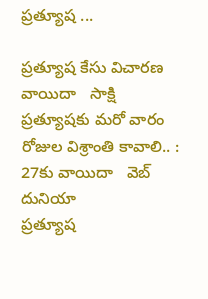ప్రత్యూష ...

ప్రత్యూష కేసు విచారణ వాయిదా   సాక్షి
ప్రత్యూషకు మరో వారం రోజుల విశ్రాంతి కావాలి.. : 27కు వాయిదా   వెబ్ దునియా
ప్రత్యూష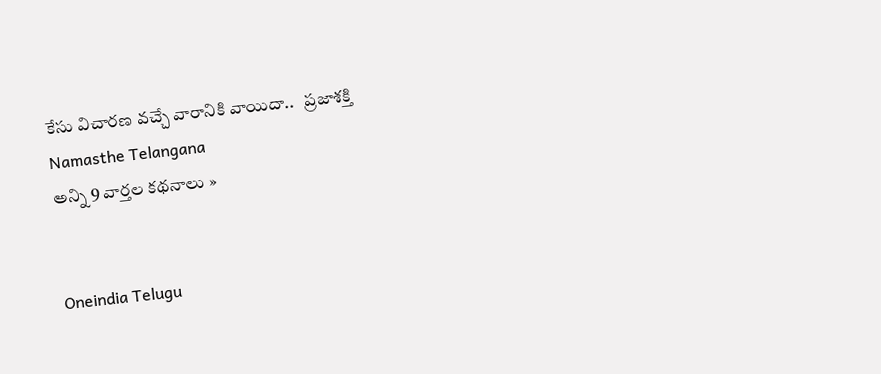కేసు విచారణ వచ్చే వారానికి వాయిదా..   ప్రజాశక్తి
Namasthe Telangana
అన్ని 9 వార్తల కథనాలు »


Oneindia Telugu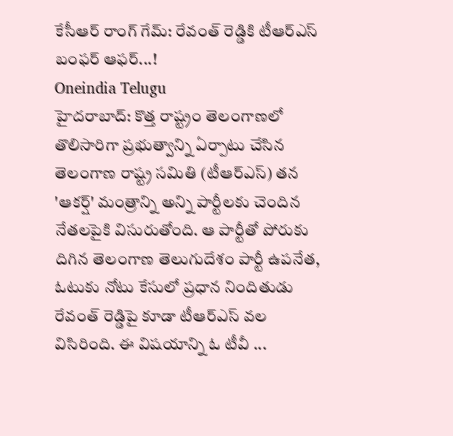కేసీఆర్ రాంగ్ గేమ్: రేవంత్ రెడ్డికి టీఆర్ఎస్ బంఫర్ ఆఫర్...!
Oneindia Telugu
హైదరాబాద్: కొత్త రాష్ట్రం తెలంగాణలో తొలిసారిగా ప్రభుత్వాన్ని ఏర్పాటు చేసిన తెలంగాణ రాష్ట్ర సమితి (టీఆర్ఎస్) తన 'ఆకర్ష్' మంత్రాన్ని అన్ని పార్టీలకు చెందిన నేతలపైకి విసురుతోంది. ఆ పార్టీతో పోరుకు దిగిన తెలంగాణ తెలుగుదేశం పార్టీ ఉపనేత, ఓటుకు నోటు కేసులో ప్రధాన నిందితుడు రేవంత్ రెడ్డిపై కూడా టీఆర్ఎస్ వల విసిరింది. ఈ విషయాన్ని ఓ టీవీ ...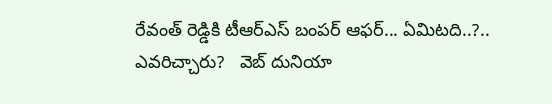రేవంత్ రెడ్డికి టీఆర్ఎస్ బంపర్ ఆఫర్... ఏమిటది..?.. ఎవరిచ్చారు?   వెబ్ దునియా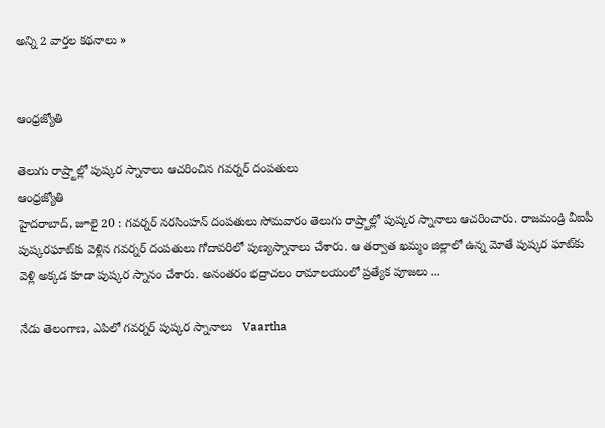అన్ని 2 వార్తల కథనాలు »


ఆంధ్రజ్యోతి

తెలుగు రాష్ర్టాల్లో పుష్కర స్నానాలు ఆచరించిన గవర్నర్‌ దంపతులు
ఆంధ్రజ్యోతి
హైదరాబాద్‌, జూలై 20 : గవర్నర్‌ నరసింహన్‌ దంపతులు సోమవారం తెలుగు రాష్ర్టాల్లో పుష్కర స్నానాలు ఆచరించారు. రాజమండ్రి వీఐపీ పుష్కరఘాట్‌కు వెళ్లిన గవర్నర్‌ దంపతులు గోదావరిలో పుణ్యస్నానాలు చేశారు. ఆ తర్వాత ఖమ్మం జిల్లాలో ఉన్న మోతే పుష్కర ఘాట్‌కు వెళ్లి అక్కడ కూడా పుష్కర స్నానం చేశారు. అనంతరం భద్రాచలం రామాలయంలో ప్రత్యేక పూజలు ...

నేడు తెలంగాణ, ఎపిలో గవర్నర్‌ పుష్కర స్నానాలు   Vaartha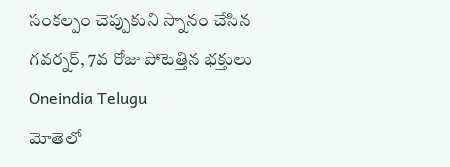సంకల్పం చెప్పుకుని స్నానం చేసిన గవర్నర్, 7వ రోజు పోటెత్తిన భక్తులు   Oneindia Telugu
మోతెలో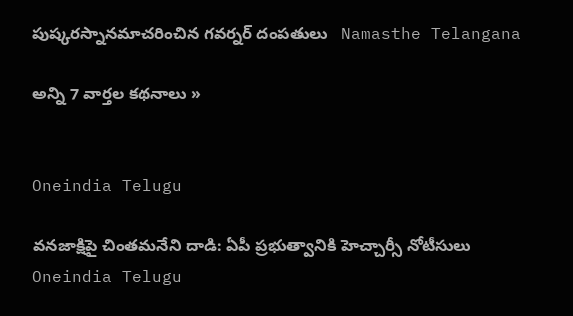పుష్కరస్నానమాచరించిన గవర్నర్ దంపతులు   Namasthe Telangana

అన్ని 7 వార్తల కథనాలు »


Oneindia Telugu

వనజాక్షిపై చింతమనేని దాడి: ఏపీ ప్రభుత్వానికి హెచ్చార్సీ నోటీసులు
Oneindia Telugu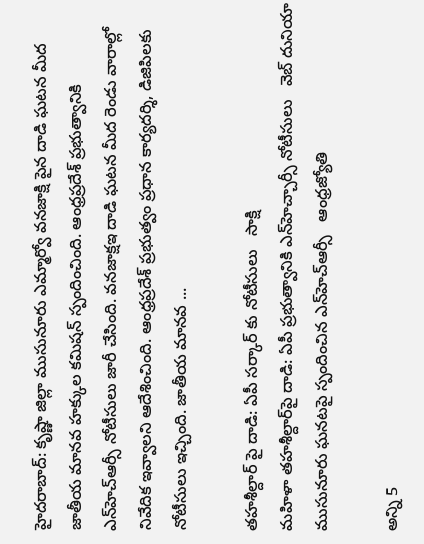హైదరాబాద్: కృష్ణా జిల్లా ముసునూరు ఎమ్మార్వో వనజాక్షి పైన దాడి ఘటన మీద జాతీయ మానవ హక్కుల కమిషన్ స్పందించింది. ఆంధ్రప్రదేశ్ ప్రభుత్వానికి ఎన్‌హెచ్ఆర్సీ నోటీసులు జారీ చేసింది. వనజాక్షఇ దాడి ఘటన మీద రెండు వారాల్లో నివేదిక ఇవ్వాలని ఆదేశించింది. ఆంధ్రప్రదేశ్ ప్రభుత్వం ప్రధాన కార్యదర్శి, డిజిపిలకు నోటీసులు ఇచ్చింది. జాతీయ మానవ ...

తహశీల్దార్ పై దాడి: ఏపీ సర్కార్ కు నోటీసులు   సాక్షి
మహిళా తహశీల్దార్‌పై దాడి: ఏపీ ప్రభుత్వానికి ఎన్‌హెచ్చార్సీ నోటీసులు   వెబ్ దునియా
ముసునూరు ఘనటపై స్పందించిన ఎన్‌హెచ్ఆర్సీ   ఆంధ్రజ్యోతి

అన్ని 5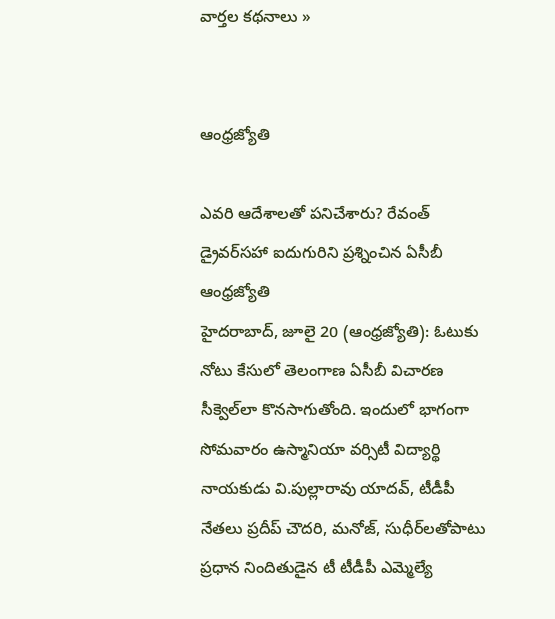వార్తల కథనాలు »


ఆంధ్రజ్యోతి

ఎవరి ఆదేశాలతో పనిచేశారు? రేవంత్‌ డ్రైవర్‌సహా ఐదుగురిని ప్రశ్నించిన ఏసీబీ
ఆంధ్రజ్యోతి
హైదరాబాద్‌, జూలై 20 (ఆంధ్రజ్యోతి): ఓటుకు నోటు కేసులో తెలంగాణ ఏసీబీ విచారణ సీక్వెల్‌లా కొనసాగుతోంది. ఇందులో భాగంగా సోమవారం ఉస్మానియా వర్సిటీ విద్యార్థి నాయకుడు వి.పుల్లారావు యాదవ్‌, టీడీపీ నేతలు ప్రదీప్‌ చౌదరి, మనోజ్‌, సుధీర్‌లతోపాటు ప్రధాన నిందితుడైన టీ టీడీపీ ఎమ్మెల్యే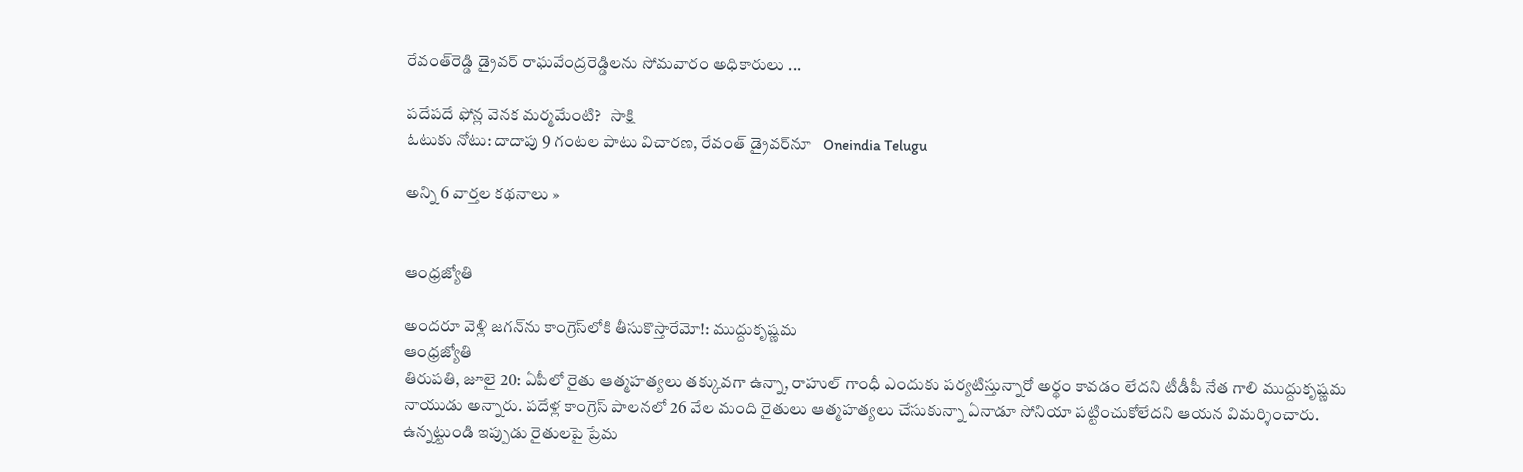రేవంత్‌రెడ్డి డ్రైవర్‌ రాఘవేంద్రరెడ్డిలను సోమవారం అధికారులు ...

పదేపదే ఫోన్ల వెనక మర్మమేంటి?   సాక్షి
ఓటుకు నోటు: దాదాపు 9 గంటల పాటు విచారణ, రేవంత్ డ్రైవర్‌నూ   Oneindia Telugu

అన్ని 6 వార్తల కథనాలు »


ఆంధ్రజ్యోతి

అందరూ వెళ్లి జగన్‌ను కాంగ్రెస్‌లోకి తీసుకొస్తారేమో!: ముద్దుకృష్ణమ
ఆంధ్రజ్యోతి
తిరుపతి, జూలై 20: ఏపీలో రైతు ఆత్మహత్యలు తక్కువగా ఉన్నా, రాహుల్ గాంధీ ఎందుకు పర్యటిస్తున్నారో అర్థం కావడం లేదని టీడీపీ నేత గాలి ముద్దుకృష్ణమ నాయుడు అన్నారు. పదేళ్ల కాంగ్రెస్ పాలనలో 26 వేల మంది రైతులు ఆత్మహత్యలు చేసుకున్నా ఏనాడూ సోనియా పట్టించుకోలేదని ఆయన విమర్శించారు. ఉన్నట్టుండి ఇప్పుడు రైతులపై ప్రేమ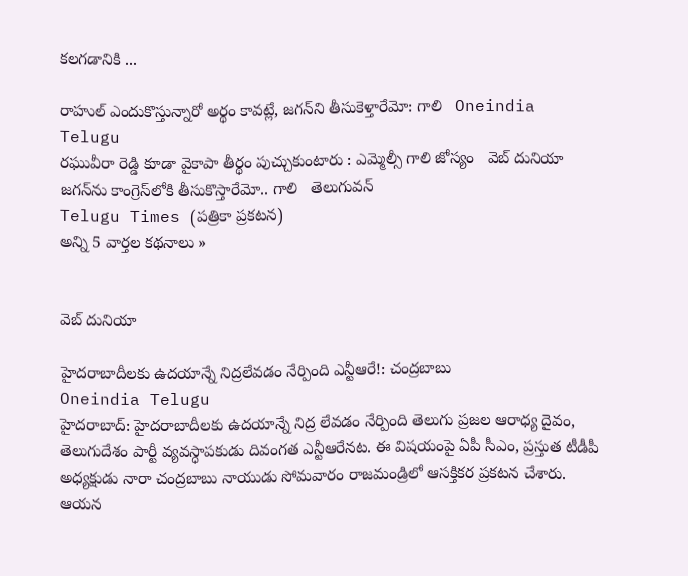కలగడానికి ...

రాహుల్ ఎందుకొస్తున్నారో అర్థం కావట్లే, జగన్‌ని తీసుకెళ్తారేమో: గాలి   Oneindia Telugu
రఘువీరా రెడ్డి కూడా వైకాపా తీర్థం పుచ్చుకుంటారు : ఎమ్మెల్సీ గాలి జోస్యం   వెబ్ దునియా
జగన్‌ను కాంగ్రెస్‌లోకి తీసుకొస్తారేమో.. గాలి   తెలుగువన్
Telugu Times (పత్రికా ప్రకటన)
అన్ని 5 వార్తల కథనాలు »


వెబ్ దునియా

హైదరాబాదీలకు ఉదయాన్నే నిద్రలేవడం నేర్పింది ఎన్టీఆరే!: చంద్రబాబు
Oneindia Telugu
హైదరాబాద్: హైదరాబాదీలకు ఉదయాన్నే నిద్ర లేవడం నేర్పింది తెలుగు ప్రజల ఆరాధ్య దైవం, తెలుగుదేశం పార్టీ వ్యవస్ధాపకుడు దివంగత ఎన్టీఆరేనట. ఈ విషయంపై ఏపీ సీఎం, ప్రస్తుత టీడీపీ అధ్యక్షుడు నారా చంద్రబాబు నాయుడు సోమవారం రాజమండ్రిలో ఆసక్తికర ప్రకటన చేశారు. ఆయన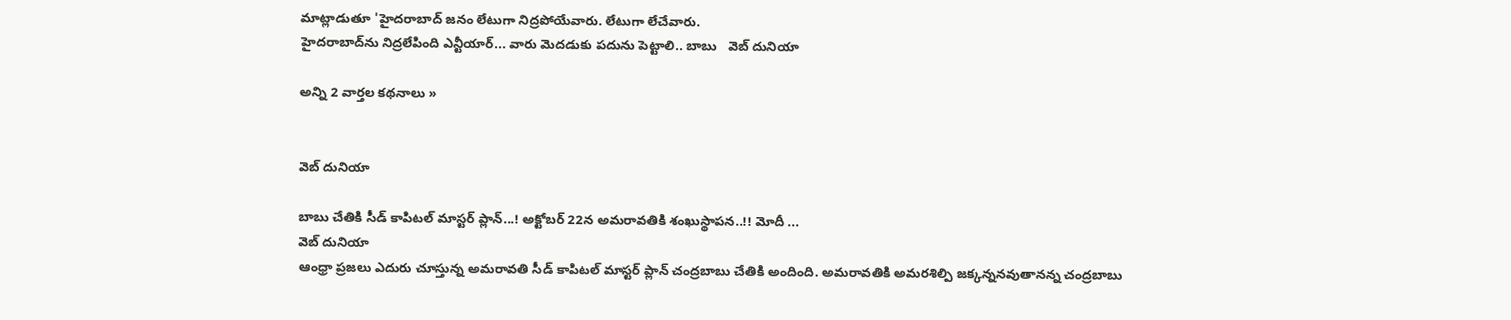మాట్లాడుతూ 'హైదరాబాద్‌ జనం లేటుగా నిద్రపోయేవారు. లేటుగా లేచేవారు.
హైదరాబాద్‌ను నిద్రలేపింది ఎన్టీయార్... వారు మెదడుకు పదును పెట్టాలి.. బాబు   వెబ్ దునియా

అన్ని 2 వార్తల కథనాలు »


వెబ్ దునియా

బాబు చేతికి సీడ్ కాపిటల్ మాస్టర్ ప్లాన్...! అక్టోబర్ 22న అమరావతికి శంఖుస్థాపన..!! మోదీ ...
వెబ్ దునియా
ఆంధ్రా ప్రజలు ఎదురు చూస్తున్న అమరావతి సీడ్ కాపిటల్ మాస్టర్ ప్లాన్ చంద్రబాబు చేతికి అందింది. అమరావతికి అమరశిల్పి జక్కన్ననవుతానన్న చంద్రబాబు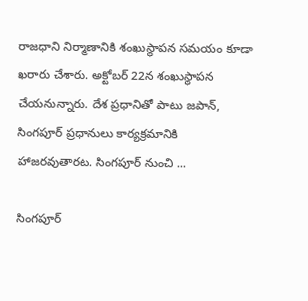రాజధాని నిర్మాణానికి శంఖుస్థాపన సమయం కూడా ఖరారు చేశారు. అక్టోబర్ 22న శంఖుస్థాపన చేయనున్నారు. దేశ ప్రధానితో పాటు జపాన్, సింగపూర్ ప్రధానులు కార్యక్రమానికి హాజరవుతారట. సింగపూర్ నుంచి ...

సింగపూర్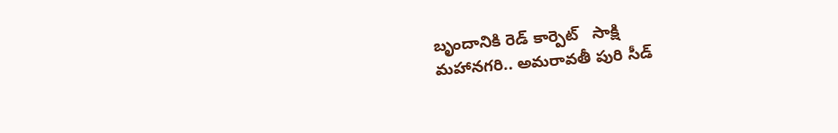బృందానికి రెడ్ కార్పెట్   సాక్షి
మహానగరి.. అమరావతీ పురి సీడ్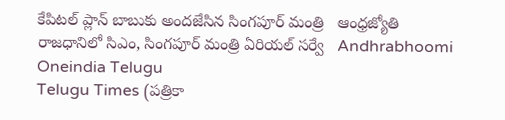కేపిటల్ ప్లాన్‌ బాబుకు అందజేసిన సింగపూర్ మంత్రి   ఆంధ్రజ్యోతి
రాజధానిలో సిఎం, సింగపూర్ మంత్రి ఏరియల్ సర్వే   Andhrabhoomi
Oneindia Telugu
Telugu Times (పత్రికా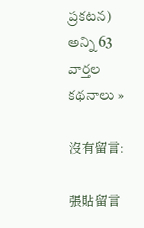ప్రకటన)
అన్ని 63 వార్తల కథనాలు »

沒有留言:

張貼留言